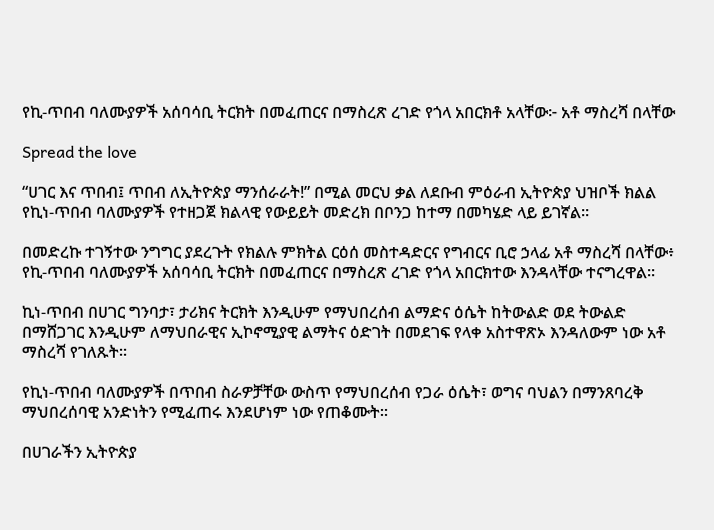የኪ-ጥበብ ባለሙያዎች አሰባሳቢ ትርክት በመፈጠርና በማስረጽ ረገድ የጎላ አበርክቶ አላቸው፦ አቶ ማስረሻ በላቸው

Spread the love

“ሀገር እና ጥበብ፤ ጥበብ ለኢትዮጵያ ማንሰራራት!” በሚል መርህ ቃል ለደቡብ ምዕራብ ኢትዮጵያ ህዝቦች ክልል የኪነ-ጥበብ ባለሙያዎች የተዘጋጀ ክልላዊ የውይይት መድረክ በቦንጋ ከተማ በመካሄድ ላይ ይገኛል።

በመድረኩ ተገኝተው ንግግር ያደረጉት የክልሉ ምክትል ርዕሰ መስተዳድርና የግብርና ቢሮ ኃላፊ አቶ ማስረሻ በላቸው፥ የኪ-ጥበብ ባለሙያዎች አሰባሳቢ ትርክት በመፈጠርና በማስረጽ ረገድ የጎላ አበርክተው እንዳላቸው ተናግረዋል።

ኪነ-ጥበብ በሀገር ግንባታ፣ ታሪክና ትርክት እንዲሁም የማህበረሰብ ልማድና ዕሴት ከትውልድ ወደ ትውልድ በማሸጋገር እንዲሁም ለማህበራዊና ኢኮኖሚያዊ ልማትና ዕድገት በመደገፍ የላቀ አስተዋጽኦ እንዳለውም ነው አቶ ማስረሻ የገለጹት።

የኪነ-ጥበብ ባለሙያዎች በጥበብ ስራዎቻቸው ውስጥ የማህበረሰብ የጋራ ዕሴት፣ ወግና ባህልን በማንጸባረቅ ማህበረሰባዊ አንድነትን የሚፈጠሩ እንደሆነም ነው የጠቆሙት።

በሀገራችን ኢትዮጵያ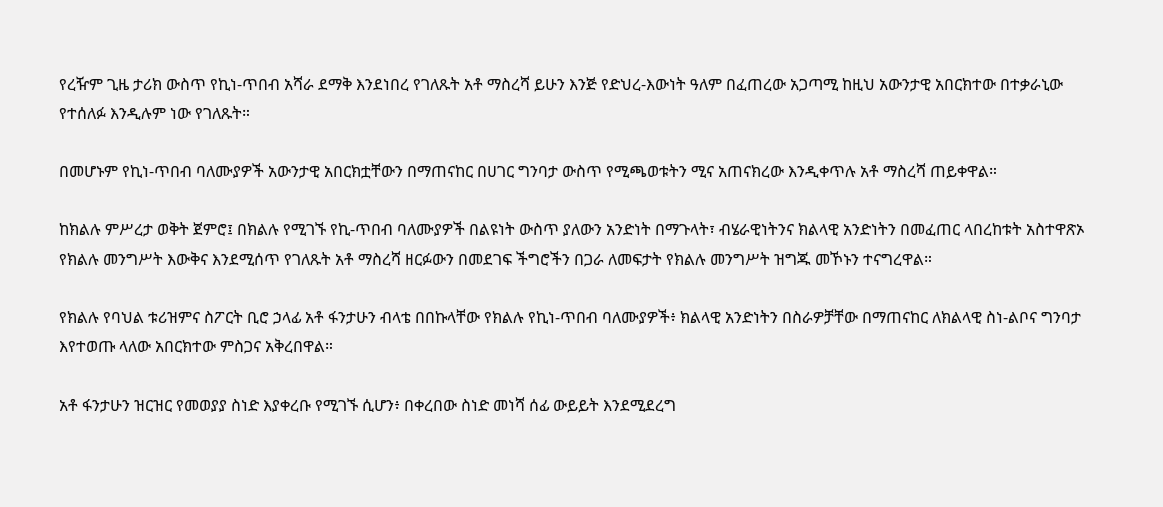የረዥም ጊዜ ታሪክ ውስጥ የኪነ-ጥበብ አሻራ ደማቅ እንደነበረ የገለጹት አቶ ማስረሻ ይሁን እንጅ የድህረ-እውነት ዓለም በፈጠረው አጋጣሚ ከዚህ አውንታዊ አበርክተው በተቃራኒው የተሰለፉ እንዲሉም ነው የገለጹት።

በመሆኑም የኪነ-ጥበብ ባለሙያዎች አውንታዊ አበርክቷቸውን በማጠናከር በሀገር ግንባታ ውስጥ የሚጫወቱትን ሚና አጠናክረው እንዲቀጥሉ አቶ ማስረሻ ጠይቀዋል።

ከክልሉ ምሥረታ ወቅት ጀምሮ፤ በክልሉ የሚገኙ የኪ-ጥበብ ባለሙያዎች በልዩነት ውስጥ ያለውን አንድነት በማጉላት፣ ብሄራዊነትንና ክልላዊ አንድነትን በመፈጠር ላበረከቱት አስተዋጽኦ የክልሉ መንግሥት እውቅና እንደሚሰጥ የገለጹት አቶ ማስረሻ ዘርፉውን በመደገፍ ችግሮችን በጋራ ለመፍታት የክልሉ መንግሥት ዝግጁ መኾኑን ተናግረዋል።

የክልሉ የባህል ቱሪዝምና ስፖርት ቢሮ ኃላፊ አቶ ፋንታሁን ብላቴ በበኩላቸው የክልሉ የኪነ-ጥበብ ባለሙያዎች፥ ክልላዊ አንድነትን በስራዎቻቸው በማጠናከር ለክልላዊ ስነ-ልቦና ግንባታ እየተወጡ ላለው አበርክተው ምስጋና አቅረበዋል።

አቶ ፋንታሁን ዝርዝር የመወያያ ስነድ እያቀረቡ የሚገኙ ሲሆን፥ በቀረበው ስነድ መነሻ ሰፊ ውይይት እንደሚደረግ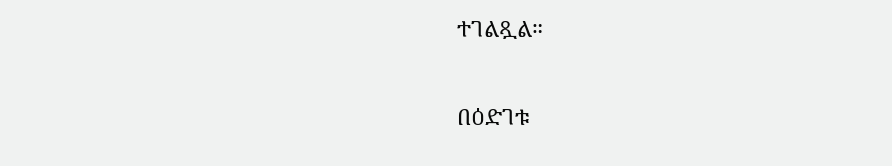ተገልጿል።

በዕድገቱ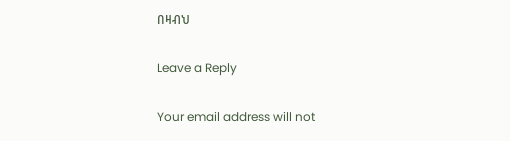በዛብህ

Leave a Reply

Your email address will not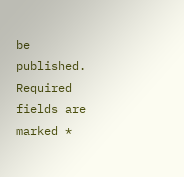be published. Required fields are marked *